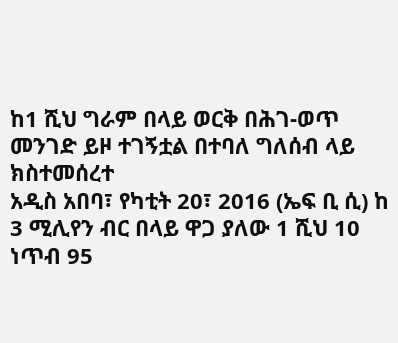ከ1 ሺህ ግራም በላይ ወርቅ በሕገ-ወጥ መንገድ ይዞ ተገኝቷል በተባለ ግለሰብ ላይ ክስተመሰረተ
አዲስ አበባ፣ የካቲት 20፣ 2016 (ኤፍ ቢ ሲ) ከ 3 ሚሊየን ብር በላይ ዋጋ ያለው 1 ሺህ 10 ነጥብ 95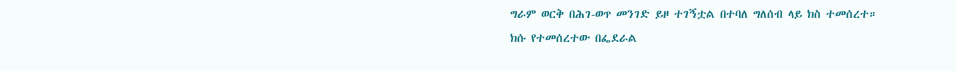ግራም ወርቅ በሕገ-ወጥ መንገድ ይዞ ተገኝቷል በተባለ ግለሰብ ላይ ክስ ተመሰረተ።
ክሱ የተመሰረተው በፌደራል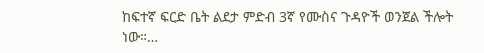ከፍተኛ ፍርድ ቤት ልደታ ምድብ 3ኛ የሙስና ጉዳዮች ወንጀል ችሎት ነው።…